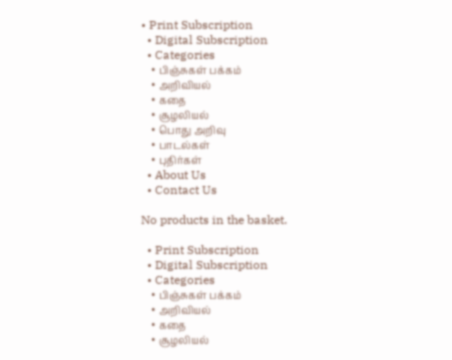• Print Subscription
  • Digital Subscription
  • Categories
    • பிஞ்சுகள் பக்கம்
    • அறிவியல்
    • கதை
    • சூழலியல்
    • பொது அறிவு
    • பாடல்கள்
    • புதிர்கள்
  • About Us
  • Contact Us

No products in the basket.

  • Print Subscription
  • Digital Subscription
  • Categories
    • பிஞ்சுகள் பக்கம்
    • அறிவியல்
    • கதை
    • சூழலியல்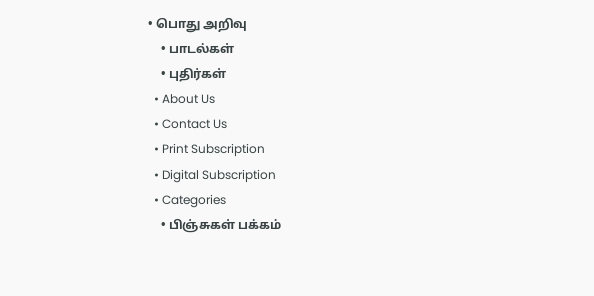• பொது அறிவு
    • பாடல்கள்
    • புதிர்கள்
  • About Us
  • Contact Us
  • Print Subscription
  • Digital Subscription
  • Categories
    • பிஞ்சுகள் பக்கம்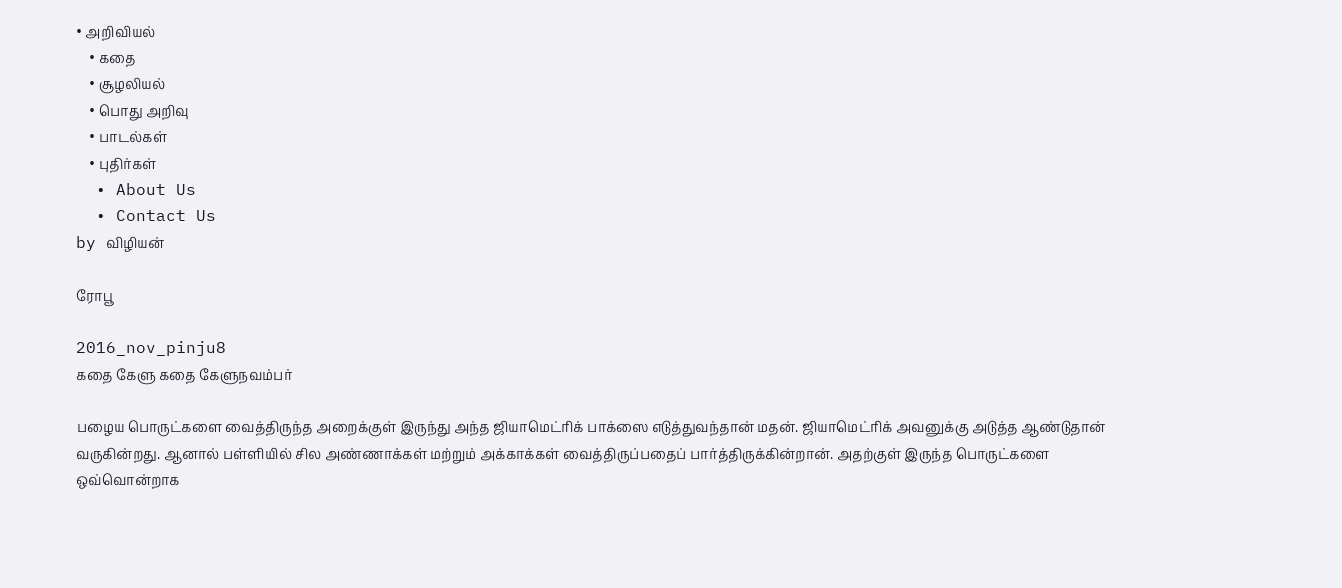• அறிவியல்
    • கதை
    • சூழலியல்
    • பொது அறிவு
    • பாடல்கள்
    • புதிர்கள்
  • About Us
  • Contact Us
by விழியன்

ரோபூ

2016_nov_pinju8
கதை கேளு கதை கேளுநவம்பர்

பழைய பொருட்களை வைத்திருந்த அறைக்குள் இருந்து அந்த ஜியாமெட்ரிக் பாக்ஸை எடுத்துவந்தான் மதன். ஜியாமெட்ரிக் அவனுக்கு அடுத்த ஆண்டுதான் வருகின்றது. ஆனால் பள்ளியில் சில அண்ணாக்கள் மற்றும் அக்காக்கள் வைத்திருப்பதைப் பார்த்திருக்கின்றான். அதற்குள் இருந்த பொருட்களை ஒவ்வொன்றாக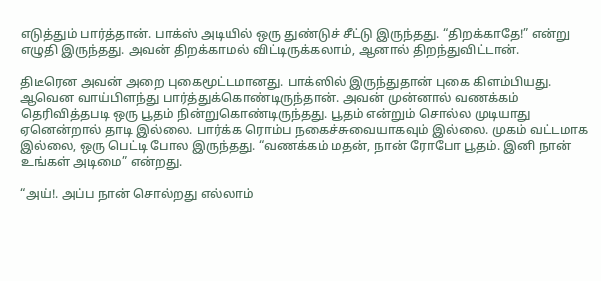எடுத்தும் பார்த்தான். பாக்ஸ் அடியில் ஒரு துண்டுச் சீட்டு இருந்தது. “திறக்காதே!” என்று எழுதி இருந்தது. அவன் திறக்காமல் விட்டிருக்கலாம், ஆனால் திறந்துவிட்டான்.

திடீரென அவன் அறை புகைமூட்டமானது. பாக்ஸில் இருந்துதான் புகை கிளம்பியது. ஆவென வாய்பிளந்து பார்த்துக்கொண்டிருந்தான். அவன் முன்னால் வணக்கம் தெரிவித்தபடி ஒரு பூதம் நின்றுகொண்டிருந்தது. பூதம் என்றும் சொல்ல முடியாது ஏனென்றால் தாடி இல்லை. பார்க்க ரொம்ப நகைச்சுவையாகவும் இல்லை. முகம் வட்டமாக இல்லை, ஒரு பெட்டி போல இருந்தது. “வணக்கம் மதன், நான் ரோபோ பூதம். இனி நான் உங்கள் அடிமை” என்றது.

“அய்!. அப்ப நான் சொல்றது எல்லாம்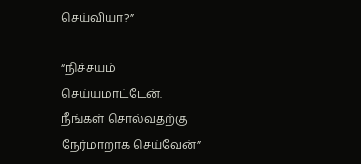செய்வியா?”

“நிச்சயம் செய்யமாட்டேன். நீங்கள் சொல்வதற்கு நேர்மாறாக செய்வேன்”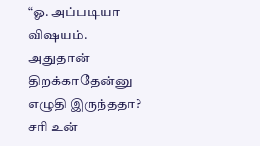“ஓ. அப்படியா விஷயம். அதுதான் திறக்காதேன்னு எழுதி இருந்ததா? சரி உன்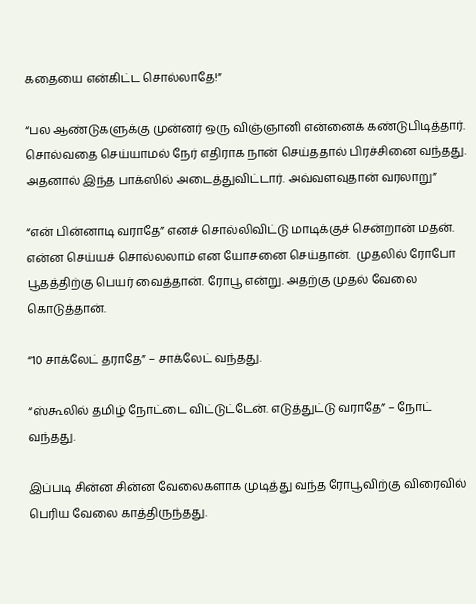கதையை என்கிட்ட சொல்லாதே!”

“பல ஆண்டுகளுக்கு முன்னர் ஒரு விஞ்ஞானி என்னைக் கண்டுபிடித்தார். சொல்வதை செய்யாமல் நேர் எதிராக நான் செய்ததால் பிரச்சினை வந்தது. அதனால் இந்த பாக்ஸில் அடைத்துவிட்டார். அவ்வளவுதான் வரலாறு”

“என் பின்னாடி வராதே” எனச் சொல்லிவிட்டு மாடிக்குச் சென்றான் மதன். என்ன செய்யச் சொல்லலாம் என யோசனை செய்தான்.  முதலில் ரோபோ பூதத்திற்கு பெயர் வைத்தான். ரோபூ என்று. அதற்கு முதல் வேலை கொடுத்தான்.

“10 சாக்லேட் தராதே” – சாக்லேட் வந்தது.

“ஸ்கூலில் தமிழ் நோட்டை விட்டுட்டேன். எடுத்துட்டு வராதே” – நோட் வந்தது.

இப்படி சின்ன சின்ன வேலைகளாக முடித்து வந்த ரோபூவிற்கு விரைவில் பெரிய வேலை காத்திருந்தது.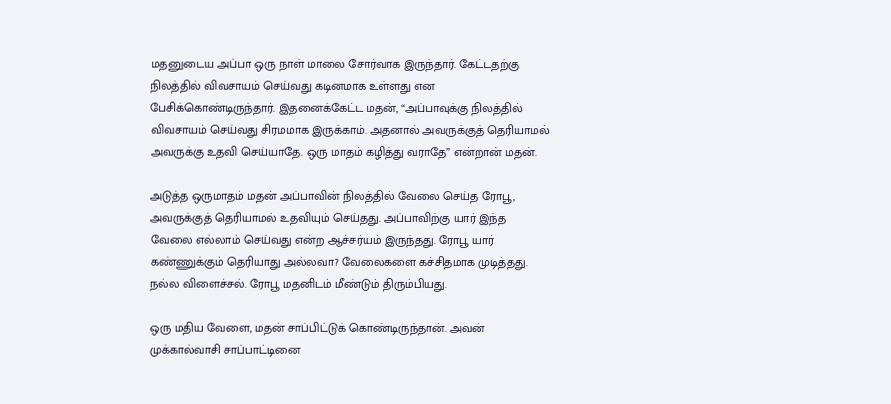மதனுடைய அப்பா ஒரு நாள் மாலை சோர்வாக இருந்தார். கேட்டதற்கு நிலத்தில் விவசாயம் செய்வது கடினமாக உள்ளது என பேசிக்கொண்டிருந்தார். இதனைக்கேட்ட மதன், “அப்பாவுக்கு நிலத்தில் விவசாயம் செய்வது சிரமமாக இருக்காம். அதனால் அவருக்குத் தெரியாமல் அவருக்கு உதவி செய்யாதே. ஒரு மாதம் கழித்து வராதே” என்றான் மதன்.

அடுத்த ஒருமாதம் மதன் அப்பாவின் நிலத்தில் வேலை செய்த ரோபூ, அவருக்குத் தெரியாமல் உதவியும் செய்தது. அப்பாவிற்கு யார் இந்த வேலை எல்லாம் செய்வது என்ற ஆச்சர்யம் இருந்தது. ரோபூ யார் கண்ணுக்கும் தெரியாது அல்லவா? வேலைகளை கச்சிதமாக முடித்தது. நல்ல விளைச்சல். ரோபூ மதனிடம் மீண்டும் திரும்பியது.

ஒரு மதிய வேளை, மதன் சாப்பிட்டுக் கொண்டிருந்தான். அவன் முக்கால்வாசி சாப்பாட்டினை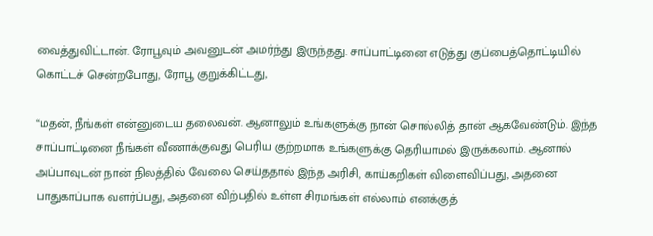வைத்துவிட்டான். ரோபூவும் அவனுடன் அமர்ந்து இருந்தது. சாப்பாட்டினை எடுத்து குப்பைத்தொட்டியில் கொட்டச் சென்றபோது, ரோபூ குறுக்கிட்டது,

“மதன், நீங்கள் என்னுடைய தலைவன். ஆனாலும் உங்களுக்கு நான் சொல்லித் தான் ஆகவேண்டும். இந்த சாப்பாட்டினை நீங்கள் வீணாக்குவது பெரிய குற்றமாக உங்களுக்கு தெரியாமல் இருக்கலாம். ஆனால் அப்பாவுடன் நான் நிலத்தில் வேலை செய்ததால் இந்த அரிசி, காய்கறிகள் விளைவிப்பது, அதனை பாதுகாப்பாக வளர்ப்பது, அதனை விற்பதில் உள்ள சிரமங்கள் எல்லாம் எனக்குத்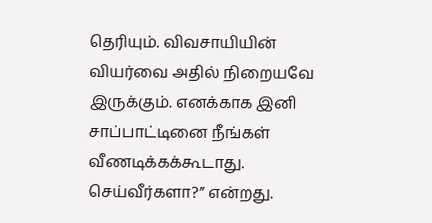தெரியும். விவசாயியின் வியர்வை அதில் நிறையவே இருக்கும். எனக்காக இனி சாப்பாட்டினை நீங்கள் வீணடிக்கக்கூடாது. செய்வீர்களா?” என்றது.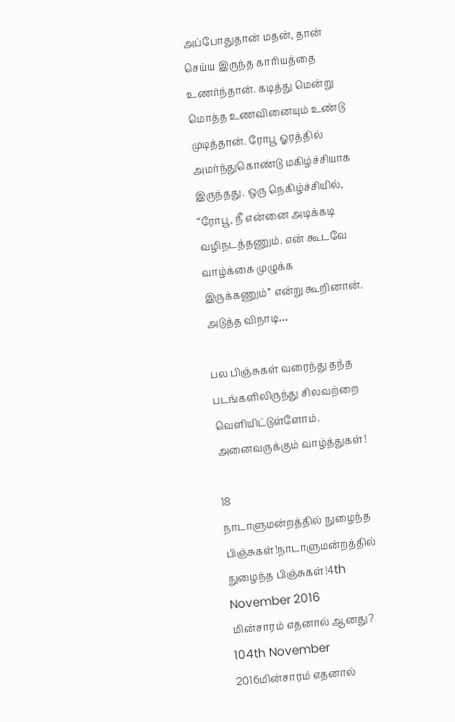அப்போதுதான் மதன், தான் செய்ய இருந்த காரியத்தை உணர்ந்தான். கடித்து மென்று மொத்த உணவினையும் உண்டு முடித்தான். ரோபூ ஓரத்தில் அமர்ந்துகொண்டு மகிழ்ச்சியாக இருந்தது. ஒரு நெகிழ்ச்சியில்,
“ரோபூ, நீ என்னை அடிக்கடி வழிநடத்தணும். என் கூடவே வாழ்க்கை முழுக்க இருக்கணும்” என்று கூறினான். அடுத்த விநாடி…

பல பிஞ்சுகள் வரைந்து தந்த படங்களிலிருந்து சிலவற்றை வெளியிட்டுள்ளோம். அனைவருக்கும் வாழ்த்துகள்!

18
நாடாளுமன்றத்தில் நுழைந்த பிஞ்சுகள்!நாடாளுமன்றத்தில் நுழைந்த பிஞ்சுகள்!4th November 2016
மின்சாரம் எதனால் ஆனது? 104th November 2016மின்சாரம் எதனால்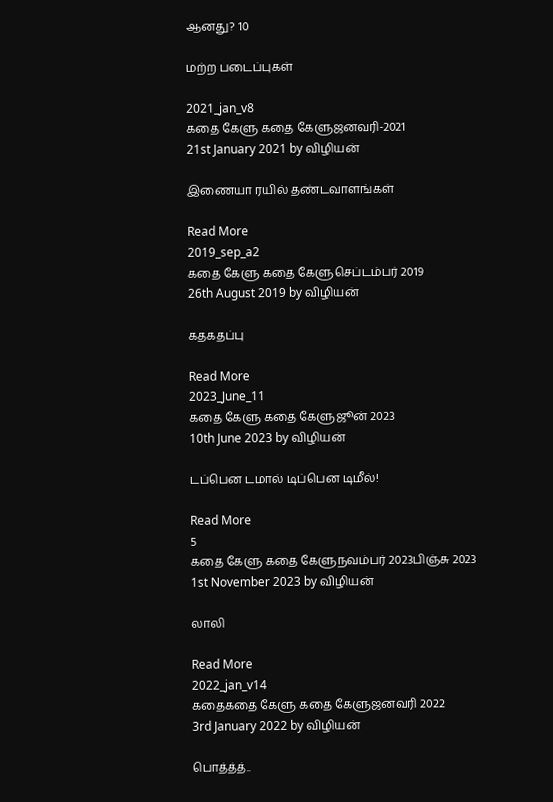ஆனது? 10

மற்ற படைப்புகள்

2021_jan_v8
கதை கேளு கதை கேளுஜனவரி-2021
21st January 2021 by விழியன்

இணையா ரயில் தண்டவாளங்கள்

Read More
2019_sep_a2
கதை கேளு கதை கேளுசெப்டம்பர் 2019
26th August 2019 by விழியன்

கதகதப்பு

Read More
2023_June_11
கதை கேளு கதை கேளுஜூன் 2023
10th June 2023 by விழியன்

டப்பென டமால் டிப்பென டிமீல்!

Read More
5
கதை கேளு கதை கேளுநவம்பர் 2023பிஞ்சு 2023
1st November 2023 by விழியன்

லாலி

Read More
2022_jan_v14
கதைகதை கேளு கதை கேளுஜனவரி 2022
3rd January 2022 by விழியன்

பொத்த்த்..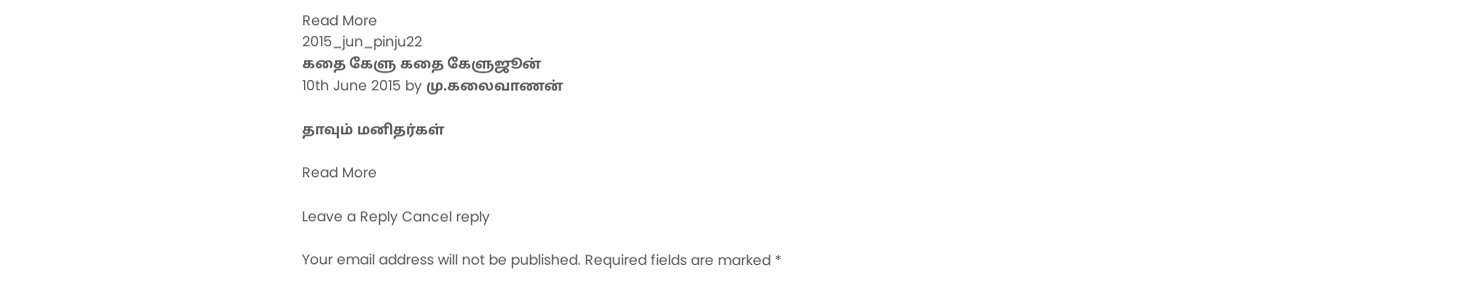Read More
2015_jun_pinju22
கதை கேளு கதை கேளுஜூன்
10th June 2015 by மு.கலைவாணன்

தாவும் மனிதர்கள்

Read More

Leave a Reply Cancel reply

Your email address will not be published. Required fields are marked *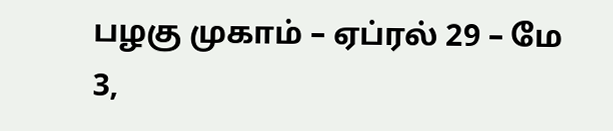பழகு முகாம் – ஏப்ரல் 29 – மே 3,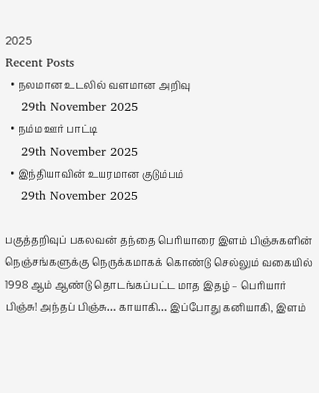2025
Recent Posts
  • நலமான உடலில் வளமான அறிவு
    29th November 2025
  • நம்ம ஊர் பாட்டி
    29th November 2025
  • இந்தியாவின் உயரமான குடும்பம்
    29th November 2025

பகுத்தறிவுப் பகலவன் தந்தை பெரியாரை இளம் பிஞ்சுகளின் நெஞ்சங்களுக்கு நெருக்கமாகக் கொண்டு செல்லும் வகையில் 1998 ஆம் ஆண்டு தொடங்கப்பட்ட மாத இதழ் – பெரியார் பிஞ்சு! அந்தப் பிஞ்சு… காயாகி… இப்போது கனியாகி, இளம்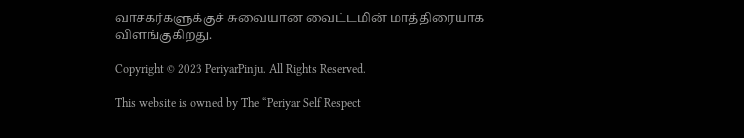வாசகர்களுக்குச் சுவையான வைட்டமின் மாத்திரையாக விளங்குகிறது.

Copyright © 2023 PeriyarPinju. All Rights Reserved.

This website is owned by The “Periyar Self Respect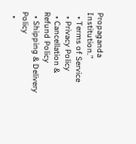Propaganda Institution.”
  • Terms of Service
  • Privacy Policy
  • Cancellation & Refund Policy
  • Shipping & Delivery Policy
  •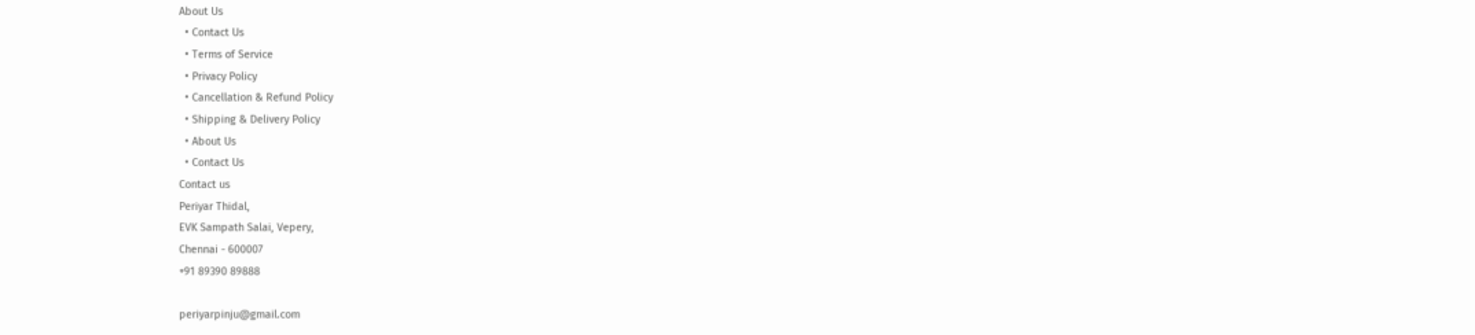About Us
  • Contact Us
  • Terms of Service
  • Privacy Policy
  • Cancellation & Refund Policy
  • Shipping & Delivery Policy
  • About Us
  • Contact Us
Contact us
Periyar Thidal,
EVK Sampath Salai, Vepery,
Chennai - 600007
+91 89390 89888

periyarpinju@gmail.com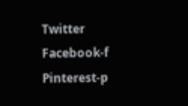Twitter Facebook-f Pinterest-p